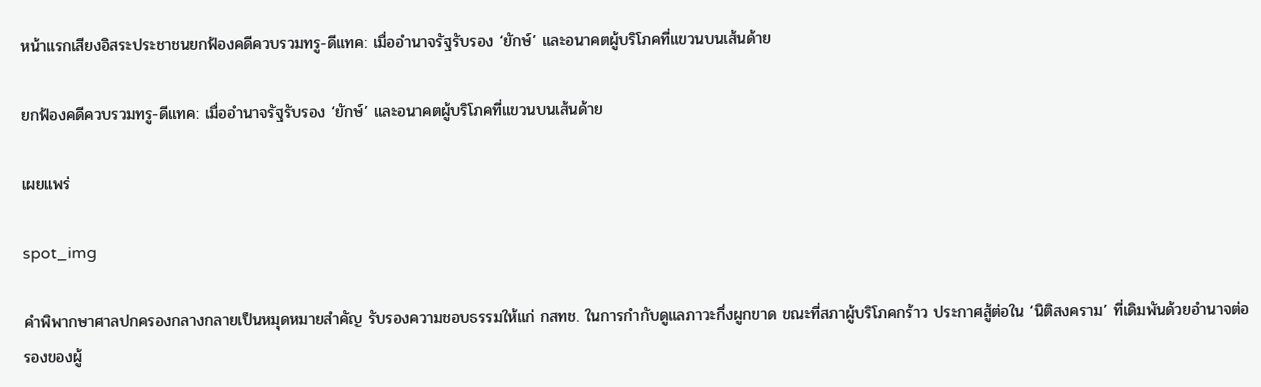หน้าแรกเสียงอิสระประชาชนยกฟ้องคดีควบรวมทรู-ดีแทค: เมื่ออำนาจรัฐรับรอง ‘ยักษ์’ และอนาคตผู้บริโภคที่แขวนบนเส้นด้าย

ยกฟ้องคดีควบรวมทรู-ดีแทค: เมื่ออำนาจรัฐรับรอง ‘ยักษ์’ และอนาคตผู้บริโภคที่แขวนบนเส้นด้าย

เผยแพร่

spot_img

คำพิพากษาศาลปกครองกลางกลายเป็นหมุดหมายสำคัญ รับรองความชอบธรรมให้แก่ กสทช. ในการกำกับดูแลภาวะกึ่งผูกขาด ขณะที่สภาผู้บริโภคกร้าว ประกาศสู้ต่อใน ‘นิติสงคราม’ ที่เดิมพันด้วยอำนาจต่อรองของผู้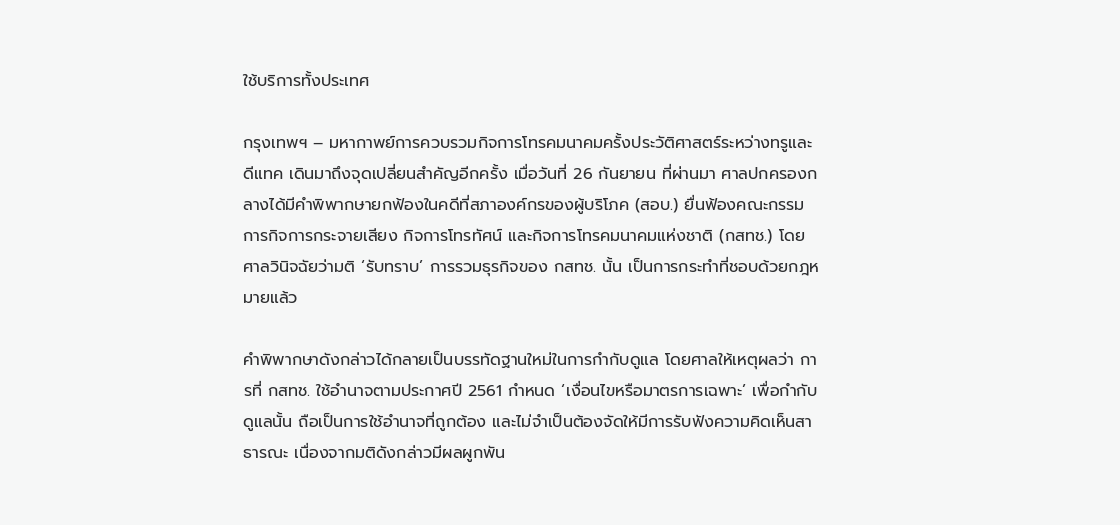ใช้บริการทั้งประเทศ

กรุงเทพฯ – มหากาพย์การควบรวมกิจการโทรคมนาคมครั้งประวัติศาสตร์ระหว่างทรูและดีแทค เดินมาถึงจุดเปลี่ยนสำคัญอีกครั้ง เมื่อวันที่ 26 กันยายน ที่ผ่านมา ศาลปกครองกลางได้มีคำพิพากษายกฟ้องในคดีที่สภาองค์กรของผู้บริโภค (สอบ.) ยื่นฟ้องคณะกรรมการกิจการกระจายเสียง กิจการโทรทัศน์ และกิจการโทรคมนาคมแห่งชาติ (กสทช.) โดยศาลวินิจฉัยว่ามติ ‘รับทราบ’ การรวมธุรกิจของ กสทช. นั้น เป็นการกระทำที่ชอบด้วยกฎหมายแล้ว

คำพิพากษาดังกล่าวได้กลายเป็นบรรทัดฐานใหม่ในการกำกับดูแล โดยศาลให้เหตุผลว่า การที่ กสทช. ใช้อำนาจตามประกาศปี 2561 กำหนด ‘เงื่อนไขหรือมาตรการเฉพาะ’ เพื่อกำกับดูแลนั้น ถือเป็นการใช้อำนาจที่ถูกต้อง และไม่จำเป็นต้องจัดให้มีการรับฟังความคิดเห็นสาธารณะ เนื่องจากมติดังกล่าวมีผลผูกพัน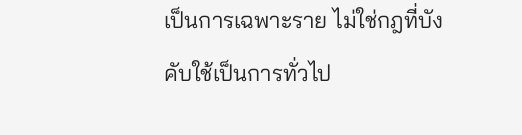เป็นการเฉพาะราย ไม่ใช่กฎที่บังคับใช้เป็นการทั่วไป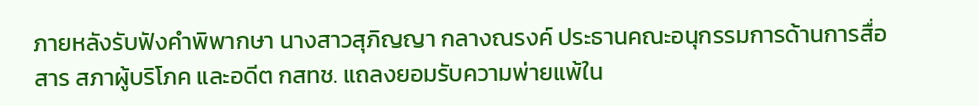ภายหลังรับฟังคำพิพากษา นางสาวสุภิญญา กลางณรงค์ ประธานคณะอนุกรรมการด้านการสื่อสาร สภาผู้บริโภค และอดีต กสทช. แถลงยอมรับความพ่ายแพ้ใน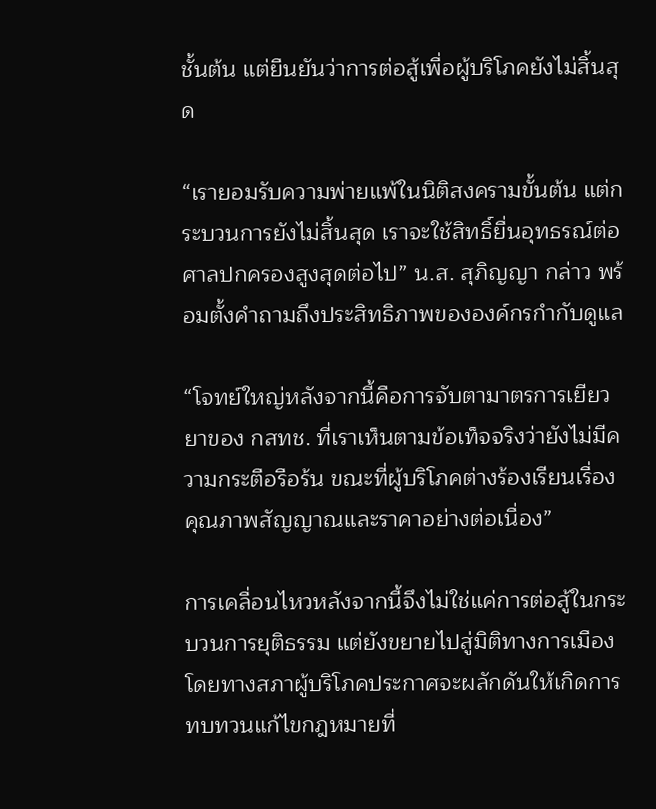ชั้นต้น แต่ยืนยันว่าการต่อสู้เพื่อผู้บริโภคยังไม่สิ้นสุด

“เรายอมรับความพ่ายแพ้ในนิติสงครามขั้นต้น แต่กระบวนการยังไม่สิ้นสุด เราจะใช้สิทธิ์ยื่นอุทธรณ์ต่อศาลปกครองสูงสุดต่อไป” น.ส. สุภิญญา กล่าว พร้อมตั้งคำถามถึงประสิทธิภาพขององค์กรกำกับดูแล

“โจทย์ใหญ่หลังจากนี้คือการจับตามาตรการเยียวยาของ กสทช. ที่เราเห็นตามข้อเท็จจริงว่ายังไม่มีความกระตือรือร้น ขณะที่ผู้บริโภคต่างร้องเรียนเรื่องคุณภาพสัญญาณและราคาอย่างต่อเนื่อง”

การเคลื่อนไหวหลังจากนี้จึงไม่ใช่แค่การต่อสู้ในกระบวนการยุติธรรม แต่ยังขยายไปสู่มิติทางการเมือง โดยทางสภาผู้บริโภคประกาศจะผลักดันให้เกิดการทบทวนแก้ไขกฎหมายที่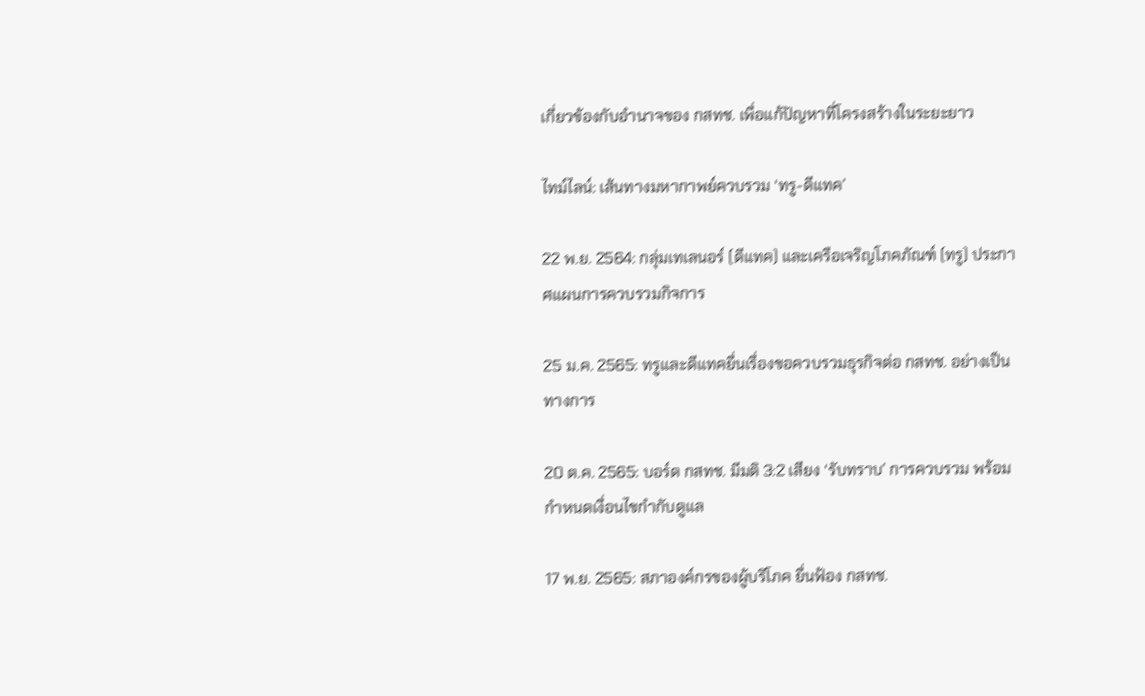เกี่ยวข้องกับอำนาจของ กสทช. เพื่อแก้ปัญหาที่โครงสร้างในระยะยาว

ไทม์ไลน์: เส้นทางมหากาพย์ควบรวม ‘ทรู-ดีแทค’

22 พ.ย. 2564: กลุ่มเทเลนอร์ (ดีแทค) และเครือเจริญโภคภัณฑ์ (ทรู) ประกาศแผนการควบรวมกิจการ

25 ม.ค. 2565: ทรูและดีแทคยื่นเรื่องขอควบรวมธุรกิจต่อ กสทช. อย่างเป็นทางการ

20 ต.ค. 2565: บอร์ด กสทช. มีมติ 3:2 เสียง ‘รับทราบ’ การควบรวม พร้อมกำหนดเงื่อนไขกำกับดูแล

17 พ.ย. 2565: สภาองค์กรของผู้บริโภค ยื่นฟ้อง กสทช.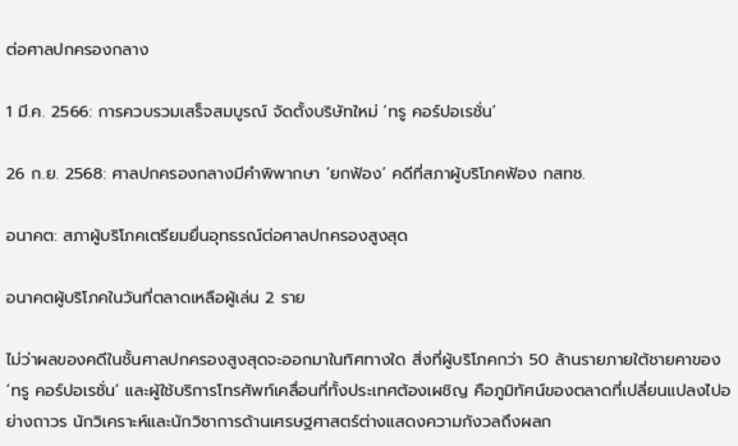ต่อศาลปกครองกลาง

1 มี.ค. 2566: การควบรวมเสร็จสมบูรณ์ จัดตั้งบริษัทใหม่ ‘ทรู คอร์ปอเรชั่น’

26 ก.ย. 2568: ศาลปกครองกลางมีคำพิพากษา ‘ยกฟ้อง’ คดีที่สภาผู้บริโภคฟ้อง กสทช.

อนาคต: สภาผู้บริโภคเตรียมยื่นอุทธรณ์ต่อศาลปกครองสูงสุด

อนาคตผู้บริโภคในวันที่ตลาดเหลือผู้เล่น 2 ราย

ไม่ว่าผลของคดีในชั้นศาลปกครองสูงสุดจะออกมาในทิศทางใด สิ่งที่ผู้บริโภคกว่า 50 ล้านรายภายใต้ชายคาของ ‘ทรู คอร์ปอเรชั่น’ และผู้ใช้บริการโทรศัพท์เคลื่อนที่ทั้งประเทศต้องเผชิญ คือภูมิทัศน์ของตลาดที่เปลี่ยนแปลงไปอย่างถาวร นักวิเคราะห์และนักวิชาการด้านเศรษฐศาสตร์ต่างแสดงความกังวลถึงผลก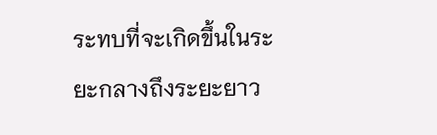ระทบที่จะเกิดขึ้นในระยะกลางถึงระยะยาว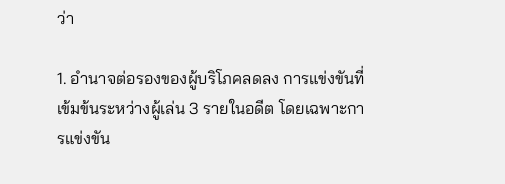ว่า

1. อำนาจต่อรองของผู้บริโภคลดลง การแข่งขันที่เข้มข้นระหว่างผู้เล่น 3 รายในอดีต โดยเฉพาะการแข่งขัน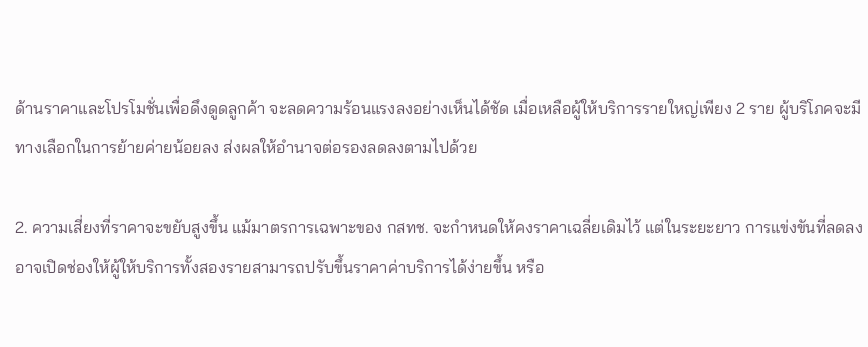ด้านราคาและโปรโมชั่นเพื่อดึงดูดลูกค้า จะลดความร้อนแรงลงอย่างเห็นได้ชัด เมื่อเหลือผู้ให้บริการรายใหญ่เพียง 2 ราย ผู้บริโภคจะมีทางเลือกในการย้ายค่ายน้อยลง ส่งผลให้อำนาจต่อรองลดลงตามไปด้วย

2. ความเสี่ยงที่ราคาจะขยับสูงขึ้น แม้มาตรการเฉพาะของ กสทช. จะกำหนดให้คงราคาเฉลี่ยเดิมไว้ แต่ในระยะยาว การแข่งขันที่ลดลงอาจเปิดช่องให้ผู้ให้บริการทั้งสองรายสามารถปรับขึ้นราคาค่าบริการได้ง่ายขึ้น หรือ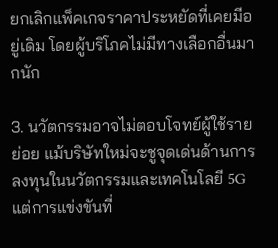ยกเลิกแพ็คเกจราคาประหยัดที่เคยมีอยู่เดิม โดยผู้บริโภคไม่มีทางเลือกอื่นมากนัก

3. นวัตกรรมอาจไม่ตอบโจทย์ผู้ใช้รายย่อย แม้บริษัทใหม่จะชูจุดเด่นด้านการลงทุนในนวัตกรรมและเทคโนโลยี 5G แต่การแข่งขันที่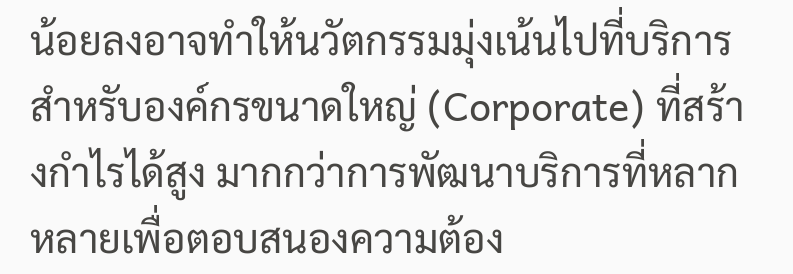น้อยลงอาจทำให้นวัตกรรมมุ่งเน้นไปที่บริการสำหรับองค์กรขนาดใหญ่ (Corporate) ที่สร้างกำไรได้สูง มากกว่าการพัฒนาบริการที่หลากหลายเพื่อตอบสนองความต้อง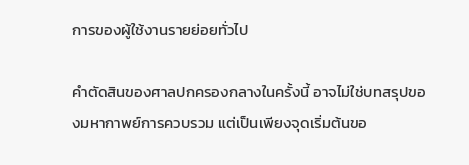การของผู้ใช้งานรายย่อยทั่วไป

คำตัดสินของศาลปกครองกลางในครั้งนี้ อาจไม่ใช่บทสรุปของมหากาพย์การควบรวม แต่เป็นเพียงจุดเริ่มต้นขอ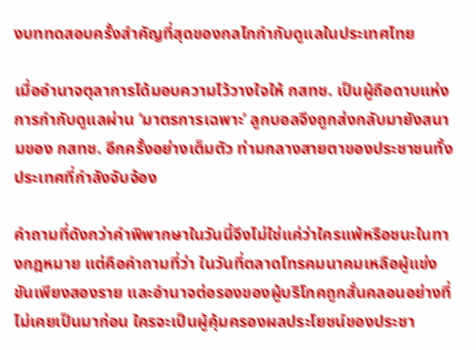งบททดสอบครั้งสำคัญที่สุดของกลไกกำกับดูแลในประเทศไทย

เมื่ออำนาจตุลาการได้มอบความไว้วางใจให้ กสทช. เป็นผู้ถือดาบแห่งการกำกับดูแลผ่าน ‘มาตรการเฉพาะ’ ลูกบอลจึงถูกส่งกลับมายังสนามของ กสทช. อีกครั้งอย่างเต็มตัว ท่ามกลางสายตาของประชาชนทั้งประเทศที่กำลังจับจ้อง

คำถามที่ดังกว่าคำพิพากษาในวันนี้จึงไม่ใช่แค่ว่าใครแพ้หรือชนะในทางกฎหมาย แต่คือคำถามที่ว่า ในวันที่ตลาดโทรคมนาคมเหลือผู้แข่งขันเพียงสองราย และอำนาจต่อรองของผู้บริโภคถูกสั่นคลอนอย่างที่ไม่เคยเป็นมาก่อน ใครจะเป็นผู้คุ้มครองผลประโยชน์ของประชา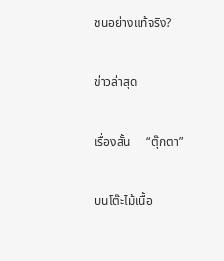ชนอย่างแท้จริง?

ข่าวล่าสุด

เรื่องสั้น     “ตุ๊กตา”

บนโต๊ะไม้เนื้อ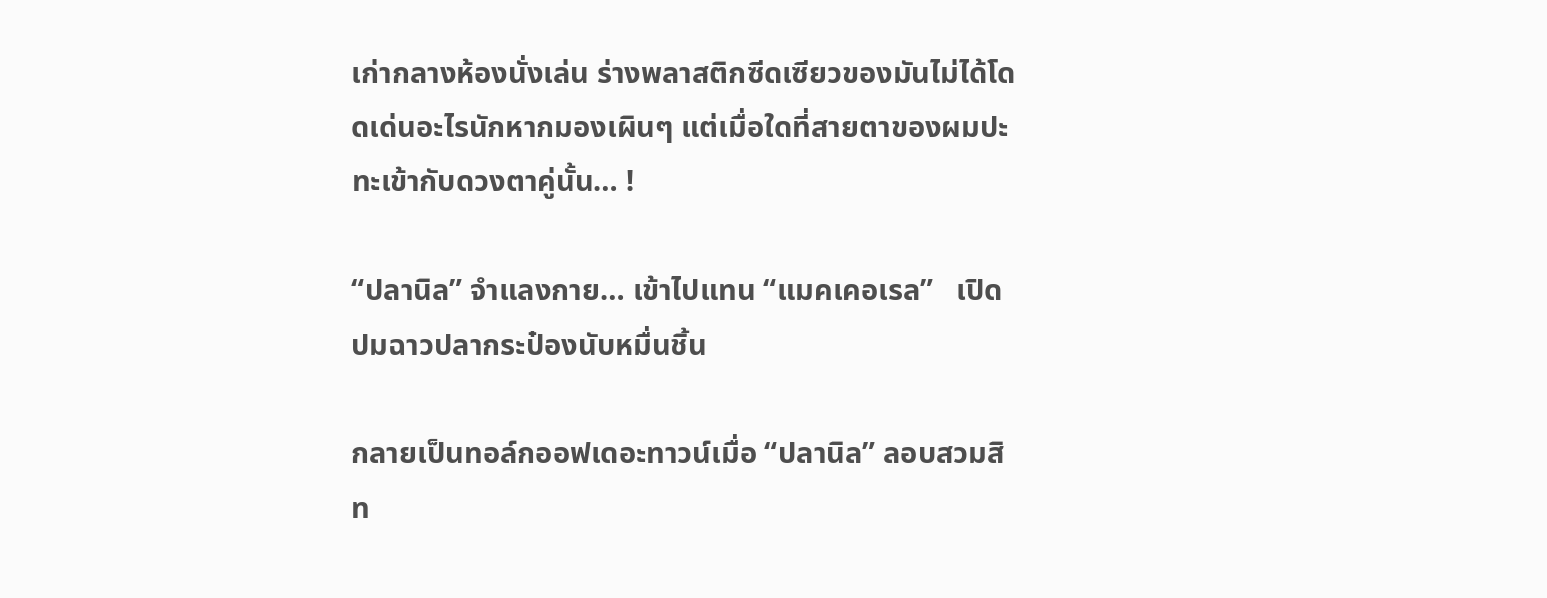เก่ากลางห้องนั่งเล่น ร่างพลาสติกซีดเซียวของมันไม่ได้โดดเด่นอะไรนักหากมองเผินๆ แต่เมื่อใดที่สายตาของผมปะทะเข้ากับดวงตาคู่นั้น… !

“ปลานิล” จำแลงกาย… เข้าไปแทน “แมคเคอเรล”   เปิดปมฉาวปลากระป๋องนับหมื่นชิ้น

กลายเป็นทอล์กออฟเดอะทาวน์เมื่อ “ปลานิล” ลอบสวมสิท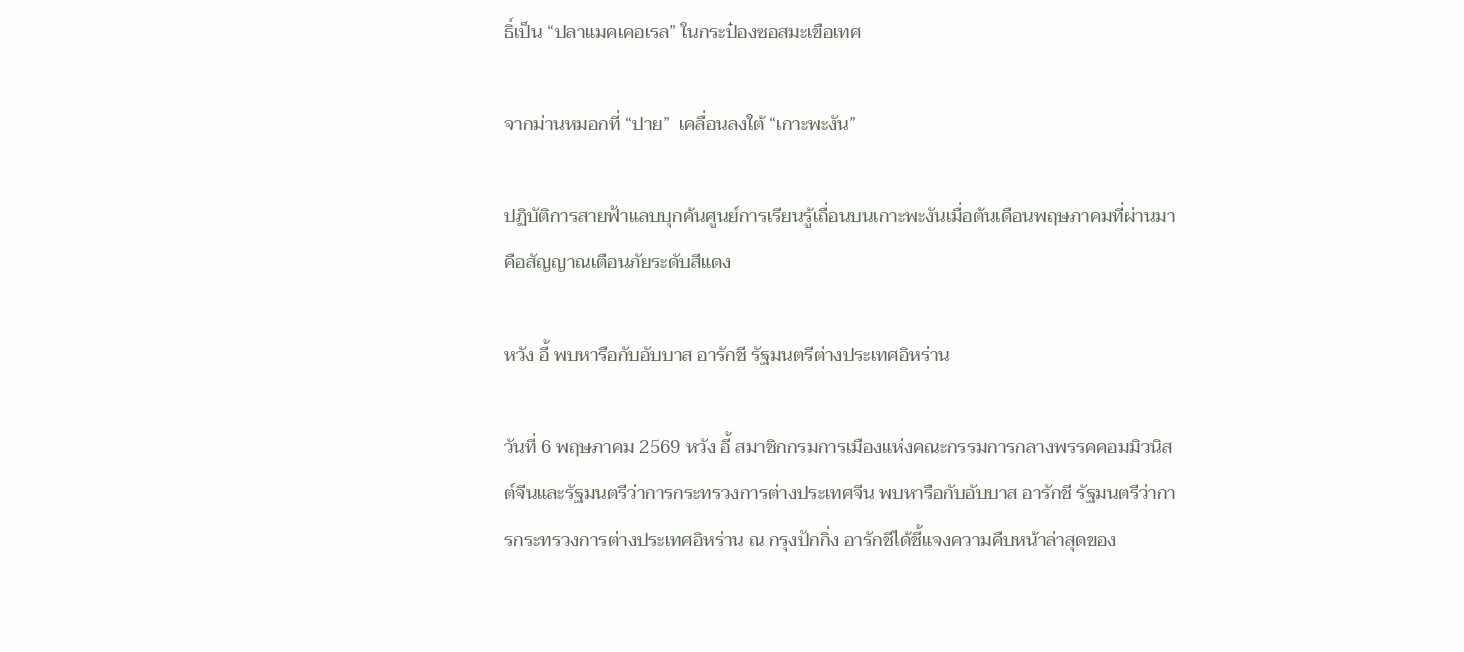ธิ์เป็น “ปลาแมคเคอเรล” ในกระป๋องซอสมะเขือเทศ

จากม่านหมอกที่ “ปาย”  เคลื่อนลงใต้ “เกาะพะงัน”

ปฏิบัติการสายฟ้าแลบบุกค้นศูนย์การเรียนรู้เถื่อนบนเกาะพะงันเมื่อต้นเดือนพฤษภาคมที่ผ่านมา คือสัญญาณเตือนภัยระดับสีแดง

หวัง อี้ พบหารือกับอับบาส อารักชี รัฐมนตรีต่างประเทศอิหร่าน

วันที่ 6 พฤษภาคม 2569 หวัง อี้ สมาชิกกรมการเมืองแห่งคณะกรรมการกลางพรรคคอมมิวนิสต์จีนและรัฐมนตรีว่าการกระทรวงการต่างประเทศจีน พบหารือกับอับบาส อารักชี รัฐมนตรีว่าการกระทรวงการต่างประเทศอิหร่าน ณ กรุงปักกิ่ง อารักชีได้ชี้แจงความคืบหน้าล่าสุดของ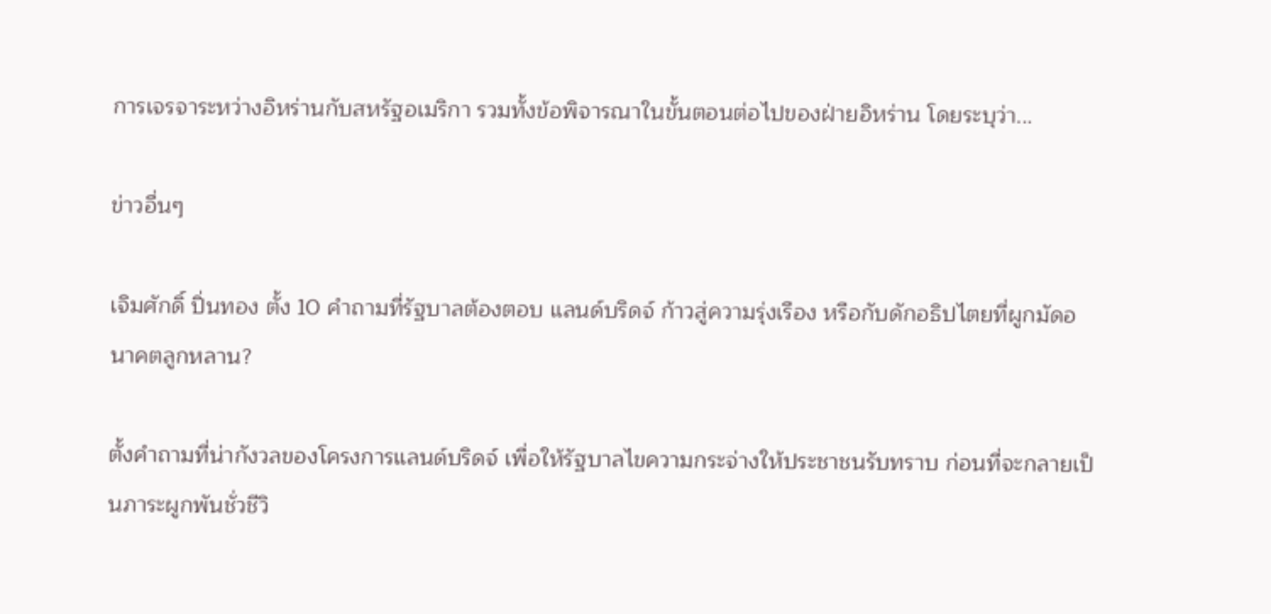การเจรจาระหว่างอิหร่านกับสหรัฐอเมริกา รวมทั้งข้อพิจารณาในขั้นตอนต่อไปของฝ่ายอิหร่าน โดยระบุว่า...

ข่าวอื่นๆ

เจิมศักดิ์ ปิ่นทอง ตั้ง 10 คำถามที่รัฐบาลต้องตอบ แลนด์บริดจ์ ก้าวสู่ความรุ่งเรือง หรือกับดักอธิปไตยที่ผูกมัดอนาคตลูกหลาน?

ตั้งคำถามที่น่ากังวลของโครงการแลนด์บริดจ์ เพื่อให้รัฐบาลไขความกระจ่างให้ประชาชนรับทราบ ก่อนที่จะกลายเป็นภาระผูกพันชั่วชีวิ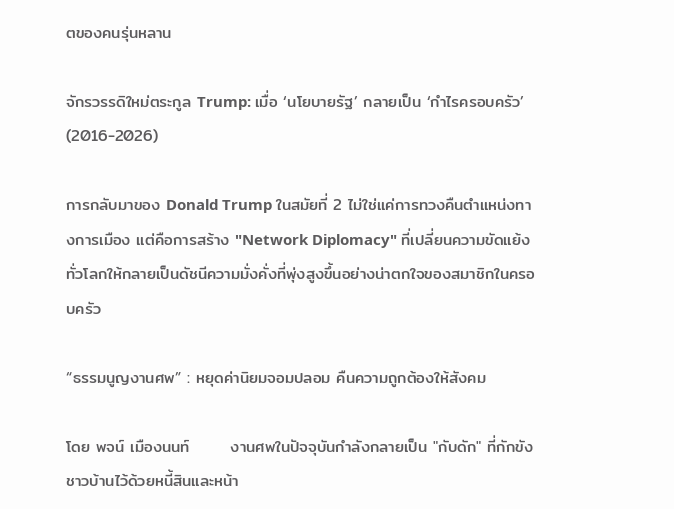ตของคนรุ่นหลาน

จักรวรรดิใหม่ตระกูล Trump: เมื่อ ‘นโยบายรัฐ’ กลายเป็น ‘กำไรครอบครัว’ (2016-2026)

การกลับมาของ Donald Trump ในสมัยที่ 2 ไม่ใช่แค่การทวงคืนตำแหน่งทางการเมือง แต่คือการสร้าง "Network Diplomacy" ที่เปลี่ยนความขัดแย้งทั่วโลกให้กลายเป็นดัชนีความมั่งคั่งที่พุ่งสูงขึ้นอย่างน่าตกใจของสมาชิกในครอบครัว

“ธรรมนูญงานศพ” : หยุดค่านิยมจอมปลอม คืนความถูกต้องให้สังคม

โดย พจน์ เมืองนนท์       งานศพในปัจจุบันกำลังกลายเป็น "กับดัก" ที่กักขังชาวบ้านไว้ด้วยหนี้สินและหน้า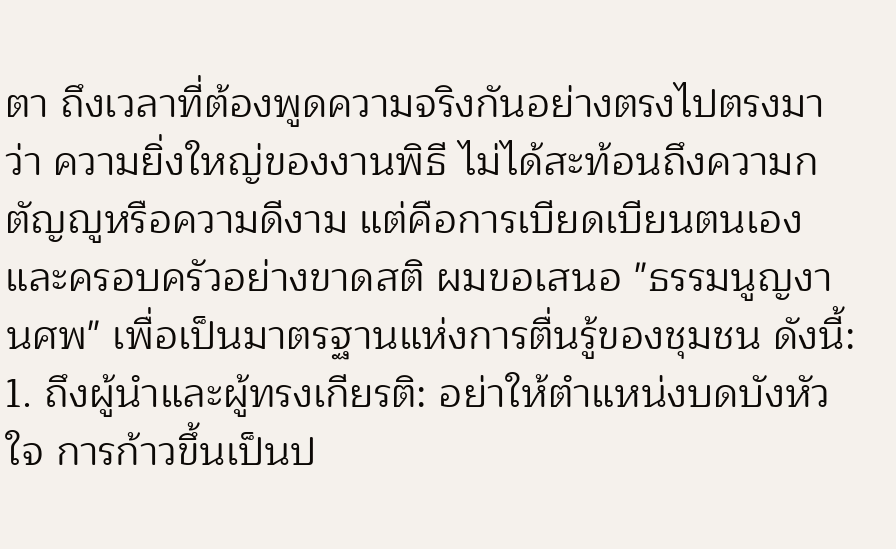ตา ถึงเวลาที่ต้องพูดความจริงกันอย่างตรงไปตรงมาว่า ความยิ่งใหญ่ของงานพิธี ไม่ได้สะท้อนถึงความกตัญญูหรือความดีงาม แต่คือการเบียดเบียนตนเองและครอบครัวอย่างขาดสติ ผมขอเสนอ "ธรรมนูญงานศพ" เพื่อเป็นมาตรฐานแห่งการตื่นรู้ของชุมชน ดังนี้:  1. ถึงผู้นำและผู้ทรงเกียรติ: อย่าให้ตำแหน่งบดบังหัวใจ การก้าวขึ้นเป็นป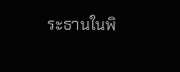ระธานในพิ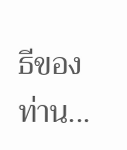ธีของท่าน...